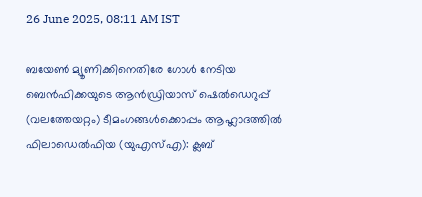26 June 2025, 08:11 AM IST

ബയേൺ മ്യൂണിക്കിനെതിരേ ഗോൾ നേടിയ ബെൻഫിക്കയുടെ ആൻഡ്രിയാസ് ഷെൽഡെറുപ്പ് (വലത്തേയറ്റം) ടീമംഗങ്ങൾക്കൊപ്പം ആഹ്ലാദത്തിൽ
ഫിലാഡെൽഫിയ (യുഎസ്എ): ക്ലബ്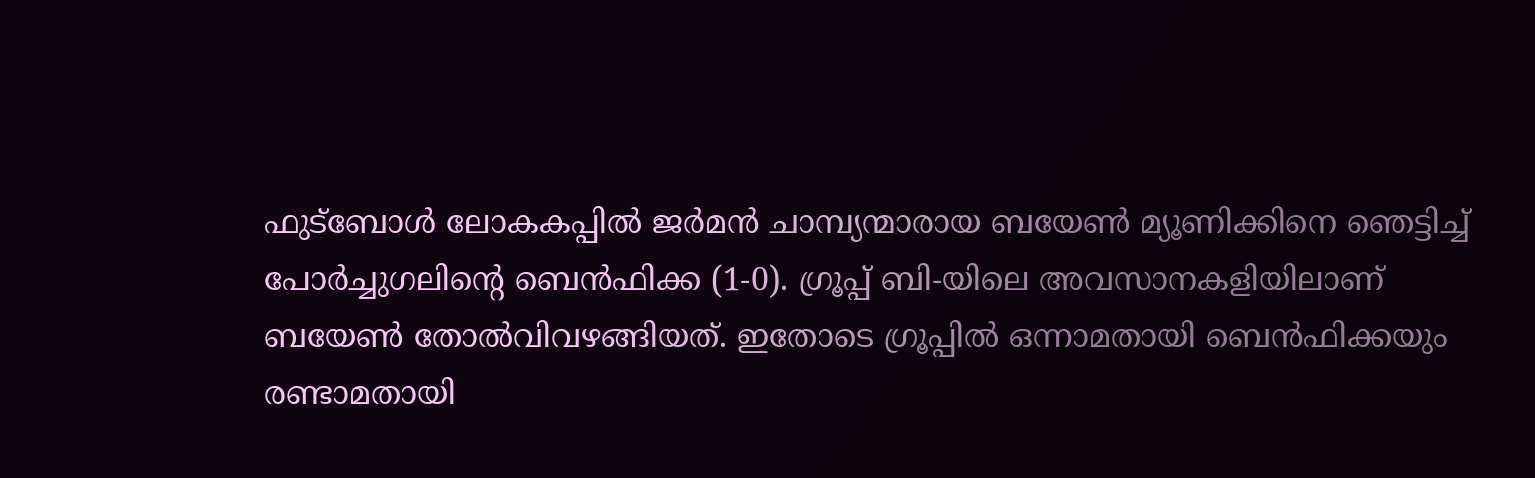ഫുട്ബോൾ ലോകകപ്പിൽ ജർമൻ ചാമ്പ്യന്മാരായ ബയേൺ മ്യൂണിക്കിനെ ഞെട്ടിച്ച് പോർച്ചുഗലിന്റെ ബെൻഫിക്ക (1-0). ഗ്രൂപ്പ് ബി-യിലെ അവസാനകളിയിലാണ് ബയേൺ തോൽവിവഴങ്ങിയത്. ഇതോടെ ഗ്രൂപ്പിൽ ഒന്നാമതായി ബെൻഫിക്കയും രണ്ടാമതായി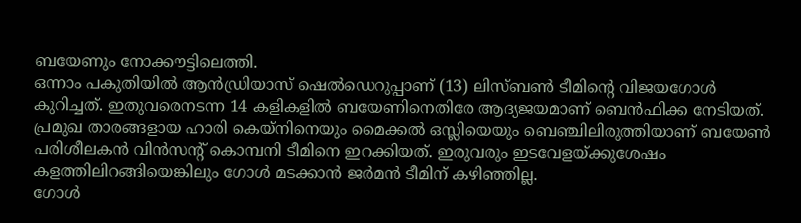ബയേണും നോക്കൗട്ടിലെത്തി.
ഒന്നാം പകുതിയിൽ ആൻഡ്രിയാസ് ഷെൽഡെറുപ്പാണ് (13) ലിസ്ബൺ ടീമിന്റെ വിജയഗോൾ കുറിച്ചത്. ഇതുവരെനടന്ന 14 കളികളിൽ ബയേണിനെതിരേ ആദ്യജയമാണ് ബെൻഫിക്ക നേടിയത്. പ്രമുഖ താരങ്ങളായ ഹാരി കെയ്നിനെയും മൈക്കൽ ഒസ്ലിയെയും ബെഞ്ചിലിരുത്തിയാണ് ബയേൺ പരിശീലകൻ വിൻസന്റ് കൊമ്പനി ടീമിനെ ഇറക്കിയത്. ഇരുവരും ഇടവേളയ്ക്കുശേഷം കളത്തിലിറങ്ങിയെങ്കിലും ഗോൾ മടക്കാൻ ജർമൻ ടീമിന് കഴിഞ്ഞില്ല.
ഗോൾ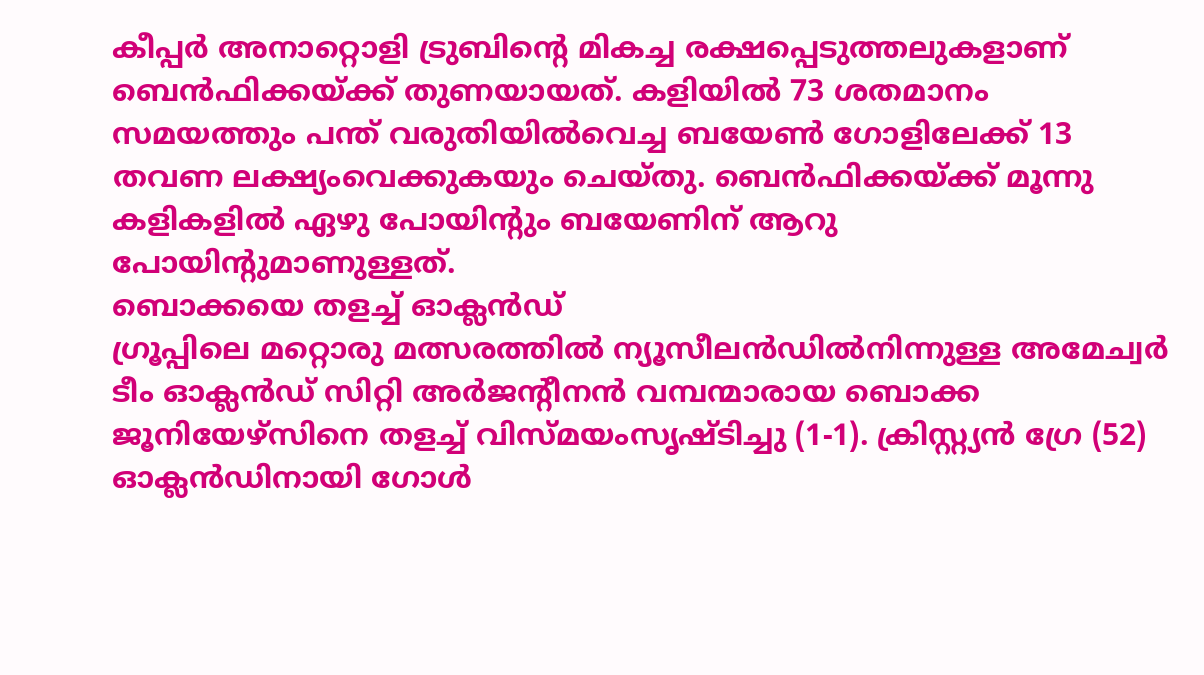കീപ്പർ അനാറ്റൊളി ട്രുബിന്റെ മികച്ച രക്ഷപ്പെടുത്തലുകളാണ് ബെൻഫിക്കയ്ക്ക് തുണയായത്. കളിയിൽ 73 ശതമാനം സമയത്തും പന്ത് വരുതിയിൽവെച്ച ബയേൺ ഗോളിലേക്ക് 13 തവണ ലക്ഷ്യംവെക്കുകയും ചെയ്തു. ബെൻഫിക്കയ്ക്ക് മൂന്നു കളികളിൽ ഏഴു പോയിന്റും ബയേണിന് ആറു പോയിന്റുമാണുള്ളത്.
ബൊക്കയെ തളച്ച് ഓക്ലൻഡ്
ഗ്രൂപ്പിലെ മറ്റൊരു മത്സരത്തിൽ ന്യൂസീലൻഡിൽനിന്നുള്ള അമേച്വർ ടീം ഓക്ലൻഡ് സിറ്റി അർജന്റീനൻ വമ്പന്മാരായ ബൊക്ക ജൂനിയേഴ്സിനെ തളച്ച് വിസ്മയംസൃഷ്ടിച്ചു (1-1). ക്രിസ്റ്റ്യൻ ഗ്രേ (52) ഓക്ലൻഡിനായി ഗോൾ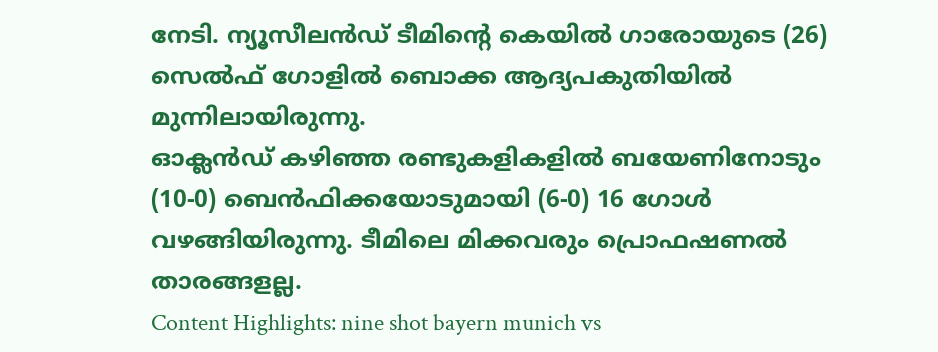നേടി. ന്യൂസീലൻഡ് ടീമിന്റെ കെയിൽ ഗാരോയുടെ (26) സെൽഫ് ഗോളിൽ ബൊക്ക ആദ്യപകുതിയിൽ മുന്നിലായിരുന്നു.
ഓക്ലൻഡ് കഴിഞ്ഞ രണ്ടുകളികളിൽ ബയേണിനോടും (10-0) ബെൻഫിക്കയോടുമായി (6-0) 16 ഗോൾ വഴങ്ങിയിരുന്നു. ടീമിലെ മിക്കവരും പ്രൊഫഷണൽ താരങ്ങളല്ല.
Content Highlights: nine shot bayern munich vs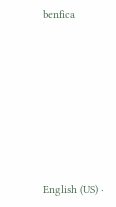benfica








English (US) ·